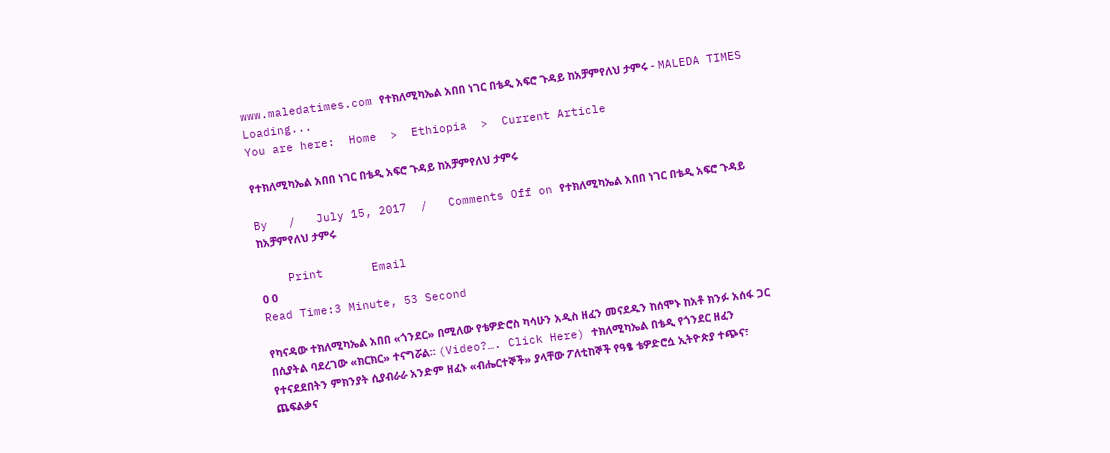www.maledatimes.com የተክለሚካኤል አበበ ነገር በቴዲ አፍሮ ጉዳይ ከአቻምየለህ ታምሩ - MALEDA TIMES
Loading...
You are here:  Home  >  Ethiopia  >  Current Article

የተክለሚካኤል አበበ ነገር በቴዲ አፍሮ ጉዳይ ከአቻምየለህ ታምሩ

By   /   July 15, 2017  /   Comments Off on የተክለሚካኤል አበበ ነገር በቴዲ አፍሮ ጉዳይ ከአቻምየለህ ታምሩ

    Print       Email
0 0
Read Time:3 Minute, 53 Second

የካናዳው ተክለሚካኤል አበበ «ጎንደር» በሚለው የቴዎድሮስ ካሳሁን አዲስ ዘፈን መናደዱን ከሰሞኑ ከአቶ ክንፉ አሰፋ ጋር በሲያትል ባደረገው «ክርክር» ተናግሯል። (Video?…. Click Here) ተክለሚካኤል በቴዲ የጎንደር ዘፈን የተናደደበትን ምክንያት ሲያብራራ አንድም ዘፈኑ «ብሔርተኞች» ያላቸው ፖለቲከኞች የዓፄ ቴዎድሮሷ ኢትዮጵያ ተጭና፣ ጨፍልቃና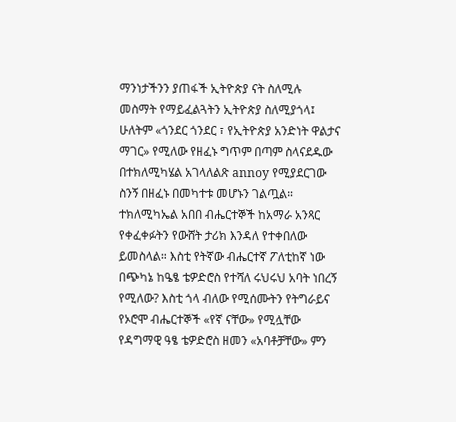ማንነታችንን ያጠፋች ኢትዮጵያ ናት ስለሚሉ መስማት የማይፈልጓትን ኢትዮጵያ ስለሚያጎላ፤ ሁለትም «ጎንደር ጎንደር ፣ የኢትዮጵያ አንድነት ዋልታና ማገር» የሚለው የዘፈኑ ግጥም በጣም ስላናደዱው በተክለሚካሄል አገላለልጽ annoy የሚያደርገው ስንኝ በዘፈኑ በመካተቱ መሆኑን ገልጧል።
ተክለሚካኤል አበበ ብሔርተኞች ከአማራ አንጻር የቀፈቀፉትን የውሸት ታሪክ እንዳለ የተቀበለው ይመስላል። እስቲ የትኛው ብሔርተኛ ፖለቲከኛ ነው በጭካኔ ከዔፄ ቴዎድሮስ የተሻለ ሩህሩህ አባት ነበረኝ የሚለው? እስቲ ጎላ ብለው የሚሰሙትን የትግራይና የኦሮሞ ብሔርተኞች «የኛ ናቸው» የሚሏቸው የዳግማዊ ዓፄ ቴዎድሮስ ዘመን «አባቶቻቸው» ምን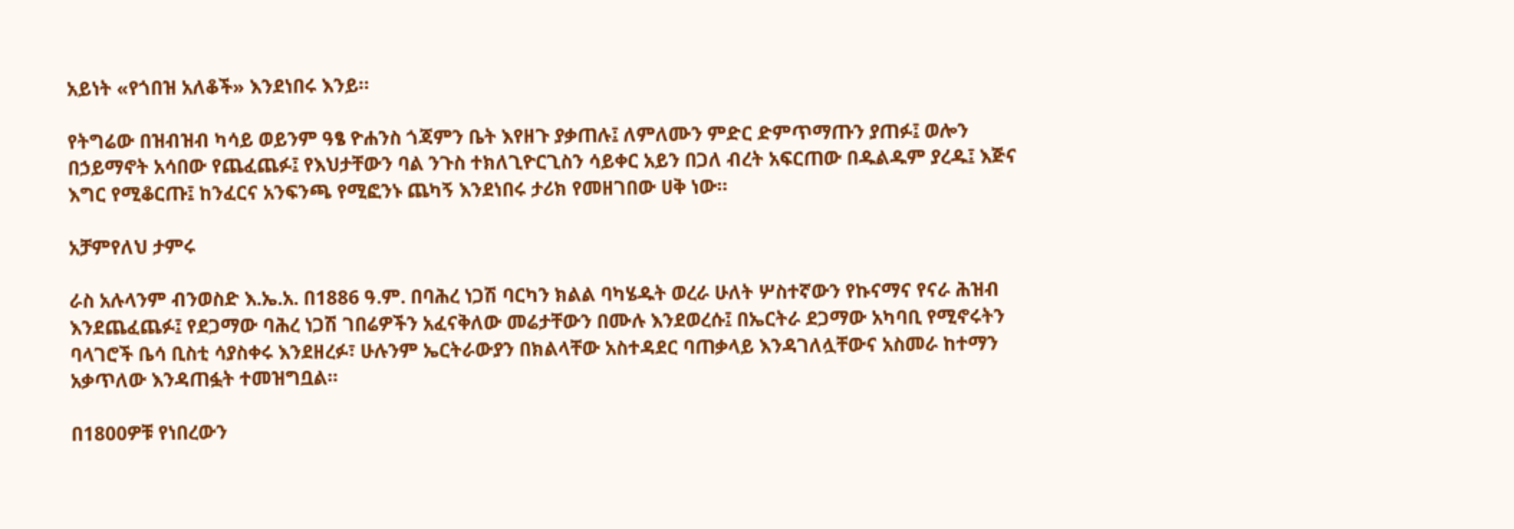አይነት «የጎበዝ አለቆች» እንደነበሩ እንይ።

የትግሬው በዝብዝብ ካሳይ ወይንም ዓፄ ዮሐንስ ጎጃምን ቤት እየዘጉ ያቃጠሉ፤ ለምለሙን ምድር ድምጥማጡን ያጠፉ፤ ወሎን በኃይማኖት አሳበው የጨፈጨፉ፤ የእህታቸውን ባል ንጉስ ተክለጊዮርጊስን ሳይቀር አይን በጋለ ብረት አፍርጠው በዱልዱም ያረዱ፤ እጅና እግር የሚቆርጡ፤ ከንፈርና አንፍንጫ የሚፎንኑ ጨካኝ እንደነበሩ ታሪክ የመዘገበው ሀቅ ነው።

አቻምየለህ ታምሩ

ራስ አሉላንም ብንወስድ እ.ኤ.አ. በ1886 ዓ.ም. በባሕረ ነጋሽ ባርካን ክልል ባካሄዱት ወረራ ሁለት ሦስተኛውን የኩናማና የናራ ሕዝብ እንደጨፈጨፉ፤ የደጋማው ባሕረ ነጋሽ ገበሬዎችን አፈናቅለው መሬታቸውን በሙሉ እንደወረሱ፤ በኤርትራ ደጋማው አካባቢ የሚኖሩትን ባላገሮች ቤሳ ቢስቲ ሳያስቀሩ እንደዘረፉ፣ ሁሉንም ኤርትራውያን በክልላቸው አስተዳደር ባጠቃላይ እንዳገለሏቸውና አስመራ ከተማን አቃጥለው እንዳጠፏት ተመዝግቧል።

በ1800ዎቹ የነበረውን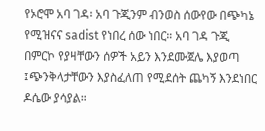የኦሮሞ አባ ገዳ፡ አባ ጉጂንም ብንወስ ሰውየው በጭካኔ የሚዝናና sadist የነበረ ሰው ነበር። አባ ገዳ ጉጂ በምርኮ የያዛቸውን ሰዎች አይን እንደሙጀሌ እያወጣ ፤ጭንቅላታቸውን እያስፈለጠ የሚደሰት ጨካኝ እንደነበር ዶሴው ያሳያል።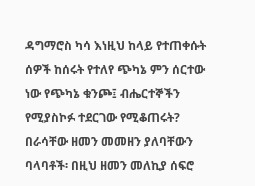ዳግማሮስ ካሳ እነዚህ ከላይ የተጠቀሱት ሰዎች ከሰሩት የተለየ ጭካኔ ምን ሰርተው ነው የጭካኔ ቁንጮ፤ ብሔርተኞችን የሚያስኮፉ ተደርገው የሚቆጠሩት? በራሳቸው ዘመን መመዘን ያለባቸውን ባላባቶች፡ በዚህ ዘመን መለኪያ ሰፍሮ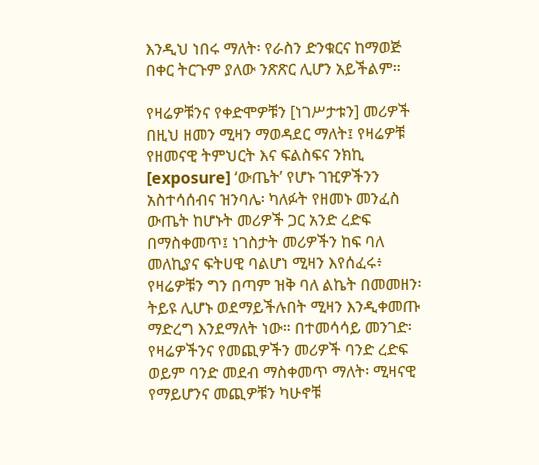እንዲህ ነበሩ ማለት፡ የራስን ድንቁርና ከማወጅ በቀር ትርጉም ያለው ንጽጽር ሊሆን አይችልም።

የዛሬዎቹንና የቀድሞዎቹን [ነገሥታቱን] መሪዎች በዚህ ዘመን ሚዛን ማወዳደር ማለት፤ የዛሬዎቹ የዘመናዊ ትምህርት እና ፍልስፍና ንክኪ [exposure] ‘ውጤት’ የሆኑ ገዢዎችንን አስተሳሰብና ዝንባሌ፡ ካለፉት የዘመኑ መንፈስ ውጤት ከሆኑት መሪዎች ጋር አንድ ረድፍ በማስቀመጥ፤ ነገስታት መሪዎችን ከፍ ባለ መለኪያና ፍትሀዊ ባልሆነ ሚዛን እየሰፈሩ፥ የዛሬዎቹን ግን በጣም ዝቅ ባለ ልኬት በመመዘን፡ ትይዩ ሊሆኑ ወደማይችሉበት ሚዛን እንዲቀመጡ ማድረግ እንደማለት ነው። በተመሳሳይ መንገድ፡ የዛሬዎችንና የመጪዎችን መሪዎች ባንድ ረድፍ ወይም ባንድ መደብ ማስቀመጥ ማለት፡ ሚዛናዊ የማይሆንና መጪዎቹን ካሁኖቹ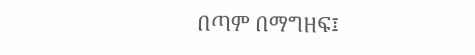በጣም በማግዘፍ፤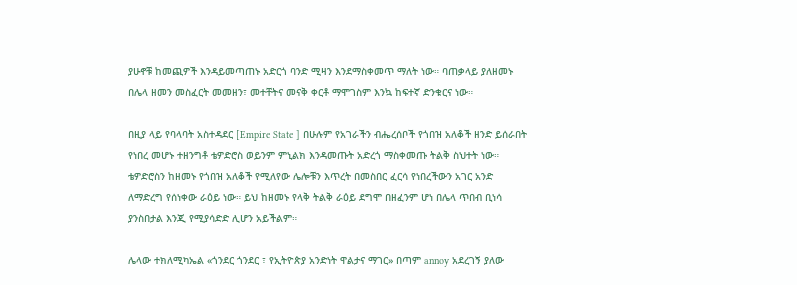ያሁኖቹ ከመጪዎች እንዳይመጣጠኑ አድርጎ ባንድ ሚዛን እንደማስቀመጥ ማለት ነው። ባጠቃላይ ያለዘመኑ በሌላ ዘመን መስፈርት መመዘን፣ መተቸትና መናቅ ቀርቶ ማሞገስም እንኳ ከፍተኛ ድንቁርና ነው።

በዚያ ላይ የባላባት አስተዳደር [Empire State ] በሁሉም የአገራችን ብሔረሰቦች የጎበዝ አለቆች ዘንድ ይሰራበት የነበረ መሆኑ ተዘንግቶ ቴዎድሮስ ወይንም ምኒልክ እንዳመጡት አድረጎ ማስቀመጡ ትልቅ ስህተት ነው። ቴዎድሮስን ከዘመኑ የጎበዝ አለቆች የሚለየው ሌሎቹን እጥረት በመስበር ፈርሳ የነበረችውን አገር አንድ ለማድረግ የሰነቀው ራዕይ ነው። ይህ ከዘመኑ የላቅ ትልቅ ራዕይ ደግሞ በዘፈንም ሆነ በሌላ ጥበብ ቢነሳ ያንስበታል እንጂ የሚያሳድድ ሊሆን አይችልም።

ሌላው ተክለሚካኤል «ጎንደር ጎንደር ፣ የኢትዮጵያ አንድነት ዋልታና ማገር» በጣም annoy አደረገኝ ያለው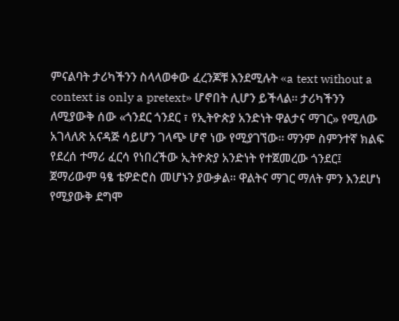ምናልባት ታሪካችንን ስላላወቀው ፈረንጆቹ እንደሚሉት «a text without a context is only a pretext» ሆኖበት ሊሆን ይችላል። ታሪካችንን ለሚያውቅ ሰው «ጎንደር ጎንደር ፣ የኢትዮጵያ አንድነት ዋልታና ማገር» የሚለው አገላለጽ አናዳጅ ሳይሆን ገላጭ ሆኖ ነው የሚያገኘው። ማንም ስምንተኛ ክልፍ የደረሰ ተማሪ ፈርሳ የነበረችው ኢትዮጵያ አንድነት የተጀመረው ጎንደር፤ ጀማሪውም ዓፄ ቴዎድሮስ መሆኑን ያውቃል። ዋልትና ማገር ማለት ምን እንደሆነ የሚያውቅ ደግሞ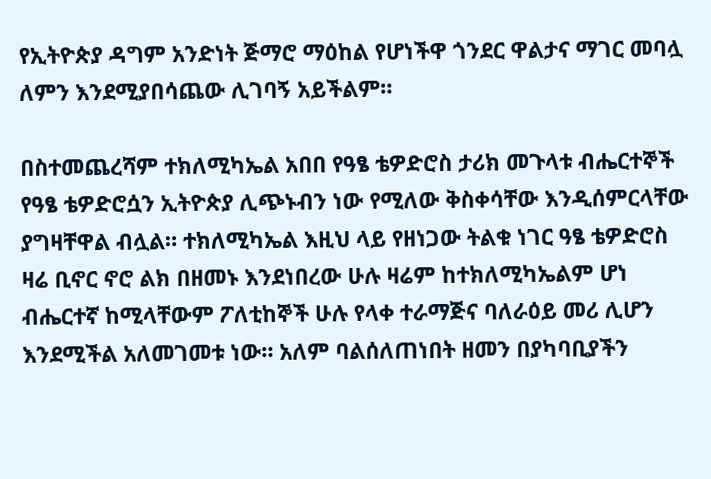የኢትዮጵያ ዳግም አንድነት ጅማሮ ማዕከል የሆነችዋ ጎንደር ዋልታና ማገር መባሏ ለምን እንደሚያበሳጨው ሊገባኝ አይችልም።

በስተመጨረሻም ተክለሚካኤል አበበ የዓፄ ቴዎድሮስ ታሪክ መጉላቱ ብሔርተኞች የዓፄ ቴዎድሮሷን ኢትዮጵያ ሊጭኑብን ነው የሚለው ቅስቀሳቸው እንዲሰምርላቸው ያግዛቸዋል ብሏል። ተክለሚካኤል እዚህ ላይ የዘነጋው ትልቁ ነገር ዓፄ ቴዎድሮስ ዛሬ ቢኖር ኖሮ ልክ በዘመኑ እንደነበረው ሁሉ ዛሬም ከተክለሚካኤልም ሆነ ብሔርተኛ ከሚላቸውም ፖለቲከኞች ሁሉ የላቀ ተራማጅና ባለራዕይ መሪ ሊሆን እንደሚችል አለመገመቱ ነው። አለም ባልሰለጠነበት ዘመን በያካባቢያችን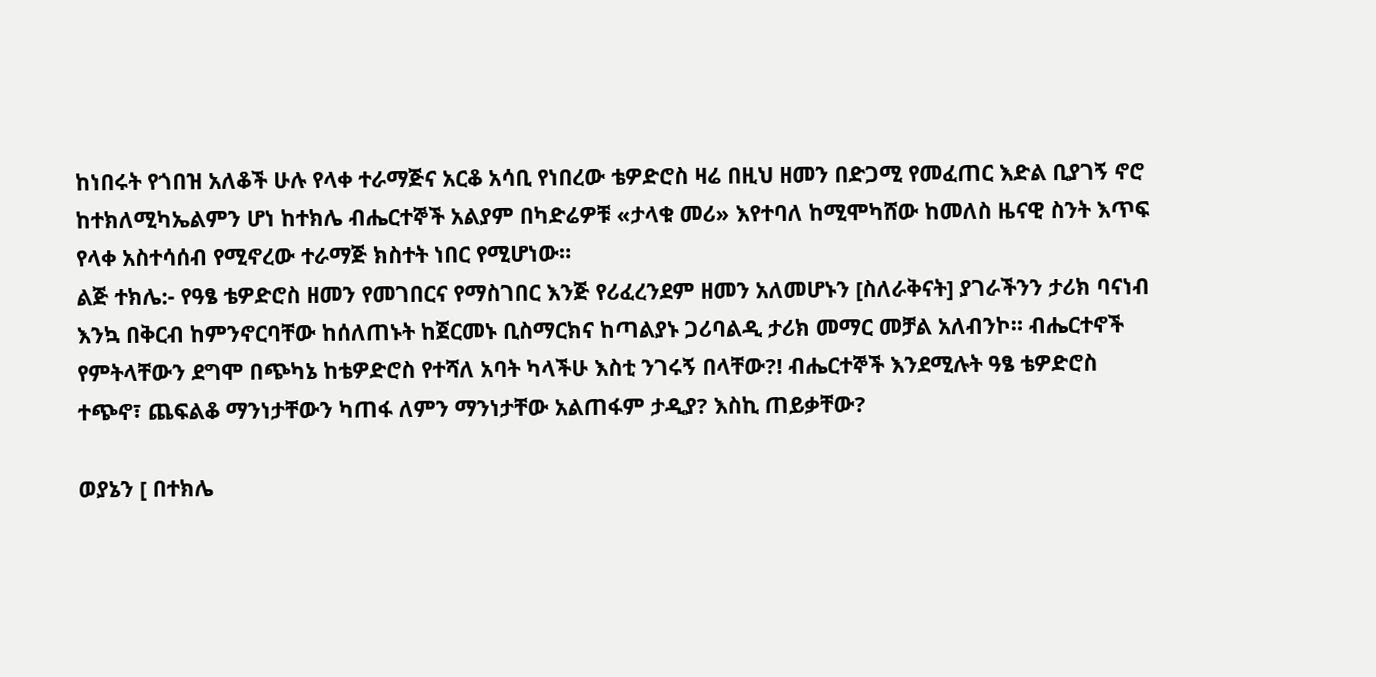ከነበሩት የጎበዝ አለቆች ሁሉ የላቀ ተራማጅና አርቆ አሳቢ የነበረው ቴዎድሮስ ዛሬ በዚህ ዘመን በድጋሚ የመፈጠር እድል ቢያገኝ ኖሮ ከተክለሚካኤልምን ሆነ ከተክሌ ብሔርተኞች አልያም በካድሬዎቹ «ታላቁ መሪ» እየተባለ ከሚሞካሸው ከመለስ ዜናዊ ስንት እጥፍ የላቀ አስተሳሰብ የሚኖረው ተራማጅ ክስተት ነበር የሚሆነው።
ልጅ ተክሌ:- የዓፄ ቴዎድሮስ ዘመን የመገበርና የማስገበር እንጅ የሪፈረንደም ዘመን አለመሆኑን [ስለራቅናት] ያገራችንን ታሪክ ባናነብ እንኳ በቅርብ ከምንኖርባቸው ከሰለጠኑት ከጀርመኑ ቢስማርክና ከጣልያኑ ጋሪባልዲ ታሪክ መማር መቻል አለብንኮ። ብሔርተኖች የምትላቸውን ደግሞ በጭካኔ ከቴዎድሮስ የተሻለ አባት ካላችሁ እስቲ ንገሩኝ በላቸው?! ብሔርተኞች እንደሚሉት ዓፄ ቴዎድሮስ ተጭኖ፣ ጨፍልቆ ማንነታቸውን ካጠፋ ለምን ማንነታቸው አልጠፋም ታዲያ? እስኪ ጠይቃቸው?

ወያኔን [ በተክሌ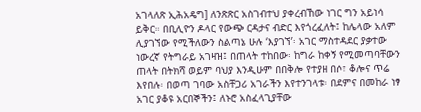አገላለጽ ኢሕአዴግ] ለንጽጽር አስገብተህ ያቀረብኸው ነገር ግን አይነሳ ይቅር። በቢሊዮን ዶላር የውጭ ርዳታና ብድር እየጎረፈለት፤ ከሌላው አለም ሊያገኘው የሚችለውን ስልጣኔ ሁሉ ‘እያገኘ’፡ አገር ማስተዳደር ያቃተው ነውረኛ የትግራይ አገዛዝ፤ በጠላት ተከበው፡ ከግራ ከቀኝ የሚመጣባቸውን ጠላት በትክሻ ወይም ባህያ እንዲሁም በበቅሎ የተያዘ በሶ፣ ቆሎና ጥሬ እየበሉ፡ በወጣ ገባው አስቸጋሪ አገራችን እየተንገላቱ፡ በደምና በመከራ ነፃ አገር ያቆዩ አርበኞችን፤ ለኑሮ አስፈላጊያቸው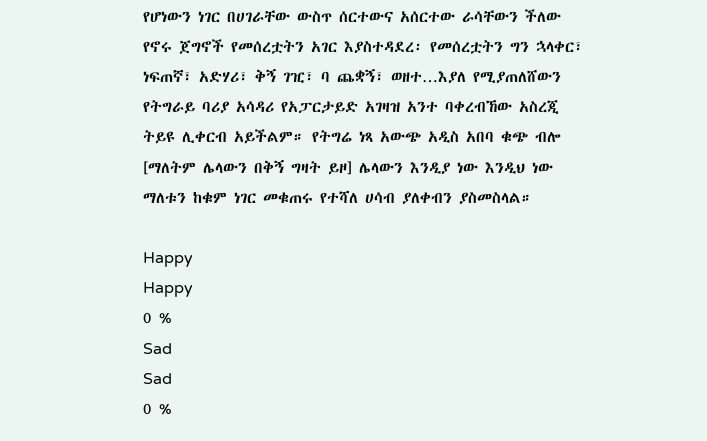የሆነውን ነገር በሀገራቸው ውስጥ ሰርተውና አሰርተው ራሳቸውን ችለው የኖሩ ጀግኖች የመሰረቷትን አገር እያስተዳደረ፡ የመሰረቷትን ግን ኋላቀር፣ ነፍጠኛ፣ አድሃሪ፣ ቅኝ ገዢ፣ ባ ጨቋኝ፣ ወዘተ…እያለ የሚያጠለሸውን የትግራይ ባሪያ አሳዳሪ የአፓርታይድ አገዛዝ አንተ ባቀረብኸው አስረጂ ትይዩ ሊቀርብ አይችልም። የትግሬ ነጻ አውጭ አዲስ አበባ ቁጭ ብሎ [ማለትም ሌላውን በቅኝ ግዛት ይዞ] ሌላውን እንዲያ ነው እንዲህ ነው ማለቱን ከቁም ነገር መቁጠሩ የተሻለ ሀሳብ ያለቀብን ያስመስላል።

Happy
Happy
0 %
Sad
Sad
0 %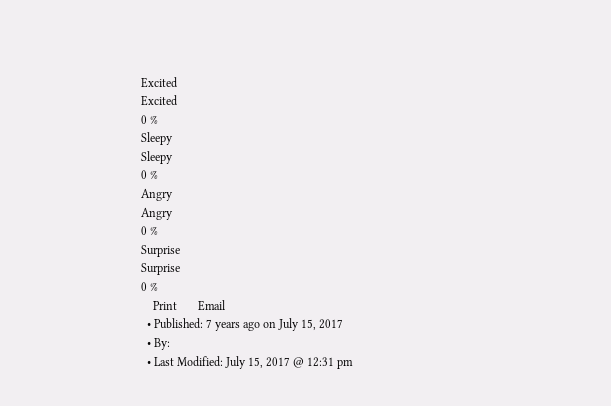Excited
Excited
0 %
Sleepy
Sleepy
0 %
Angry
Angry
0 %
Surprise
Surprise
0 %
    Print       Email
  • Published: 7 years ago on July 15, 2017
  • By:
  • Last Modified: July 15, 2017 @ 12:31 pm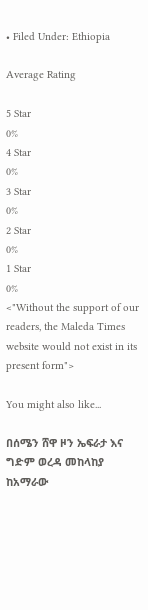• Filed Under: Ethiopia

Average Rating

5 Star
0%
4 Star
0%
3 Star
0%
2 Star
0%
1 Star
0%
<"Without the support of our readers, the Maleda Times website would not exist in its present form">

You might also like...

በሰሜን ሸዋ ዞን ኤፍራታ እና ግድም ወረዳ መከላከያ ከአማራው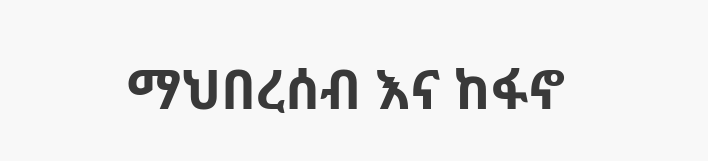ማህበረሰብ እና ከፋኖ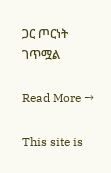ጋር ጦርነት ገጥሟል

Read More →

This site is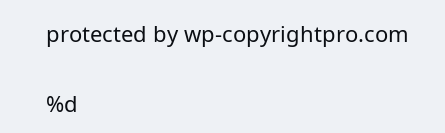protected by wp-copyrightpro.com

%d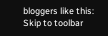bloggers like this:
Skip to toolbar